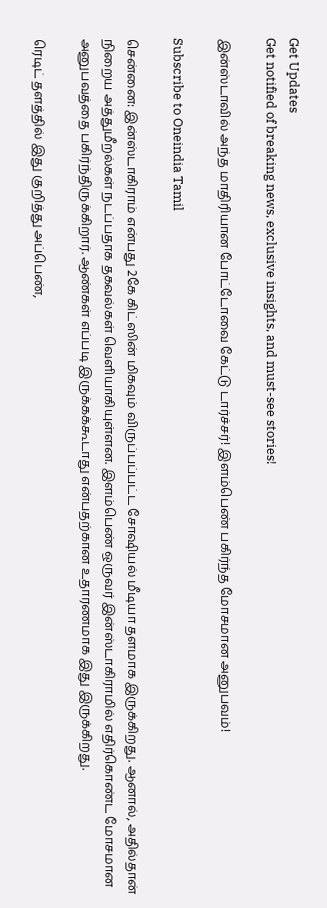Get Updates
Get notified of breaking news, exclusive insights, and must-see stories!

இன்ஸ்டாவில் அந்த மாதிரியான போட்டோவை கேட்டு டார்ச்சர்! இளம்பெண் பகிர்ந்த மோசமான அனுபவம்!

Subscribe to Oneindia Tamil

சென்னை: இன்ஸ்டாகிராம் என்பது 2கே கிட்ஸின் மிகவும் விருப்பப்பட்ட சோஷியல் மீடியா தளமாக இருக்கிறது. ஆனால், அதில்தான் நிறைய அத்துமீறல்கள் நடப்பதாக தகவல்கள் வெளியாகியுள்ளன. இளம்பெண் ஒருவர் இன்ஸ்டாகிராமில் எதிர்கொண்ட மோசமான அனுபவத்தை பகிர்ந்திருக்கிறார். ஆண்கள் எப்படி இருக்கக்கூடாது என்பதற்கான உதாரணமாக இது இருக்கிறது.

ரெடிட் தளத்தில் இது குறித்து அப்பெண்,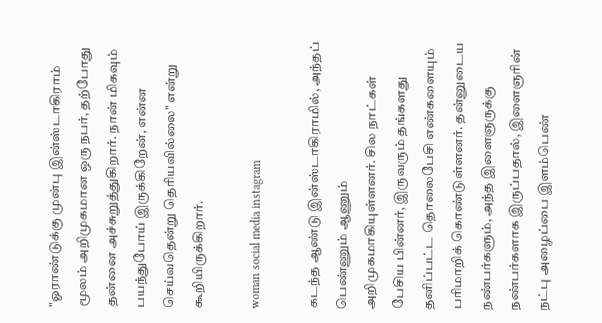"ஓராண்டுக்கு முன்பு இன்ஸ்டாகிராம் மூலம் அறிமுகமான ஒரு நபர், தற்போது தன்னை அச்சுறுத்துகிறார். நான் மிகவும் பயந்துபோய் இருக்கிறேன், என்ன செய்வதென்று தெரியவில்லை" என்று கூறியிருக்கிறார்.

woman social media instagram

கடந்த ஆண்டு இன்ஸ்டாகிராமில், அந்தப் பெண்ணும் ஆணும் அறிமுகமாகியுள்ளனர். சில நாட்கள் பேசிய பின்னர், இருவரும் தங்களது தனிப்பட்ட தொலைபேசி எண்களையும் பரிமாறிக் கொண்டுள்ளனர். தன்னுடைய நண்பர்களும், அந்த இளைஞருக்கு நண்பர்களாக இருப்பதால், இளைஞரின் நட்பு அழைப்பை இளம்பெண்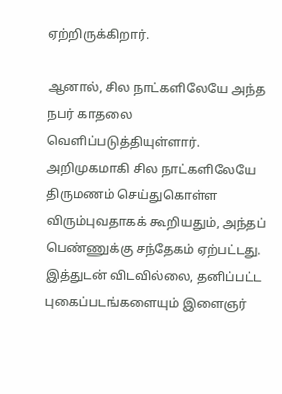ஏற்றிருக்கிறார்.

ஆனால், சில நாட்களிலேயே அந்த நபர் காதலை வெளிப்படுத்தியுள்ளார். அறிமுகமாகி சில நாட்களிலேயே திருமணம் செய்துகொள்ள விரும்புவதாகக் கூறியதும், அந்தப் பெண்ணுக்கு சந்தேகம் ஏற்பட்டது. இத்துடன் விடவில்லை, தனிப்பட்ட புகைப்படங்களையும் இளைஞர்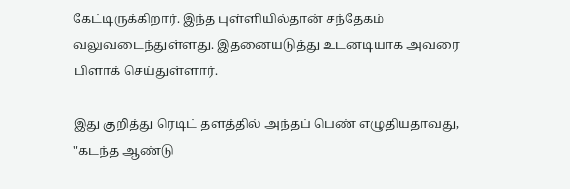கேட்டிருக்கிறார். இந்த புள்ளியில்தான் சந்தேகம் வலுவடைந்துள்ளது. இதனையடுத்து உடனடியாக அவரை பிளாக் செய்துள்ளார்.

இது குறித்து ரெடிட் தளத்தில் அந்தப் பெண் எழுதியதாவது, "கடந்த ஆண்டு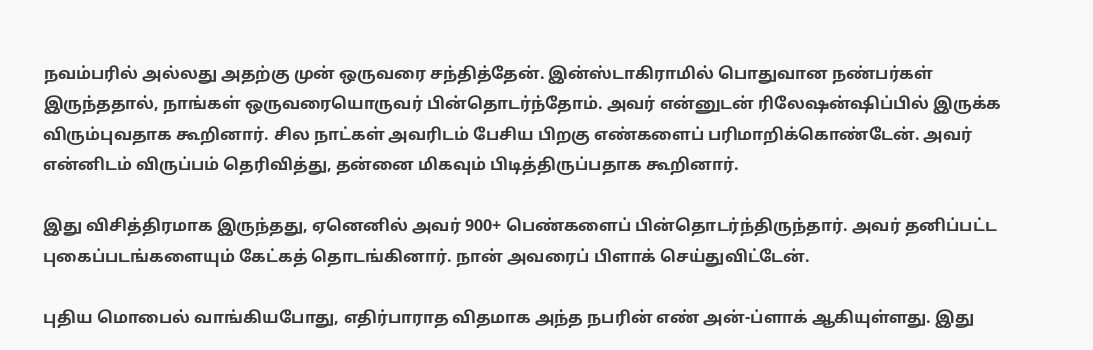நவம்பரில் அல்லது அதற்கு முன் ஒருவரை சந்தித்தேன். இன்ஸ்டாகிராமில் பொதுவான நண்பர்கள் இருந்ததால், நாங்கள் ஒருவரையொருவர் பின்தொடர்ந்தோம். அவர் என்னுடன் ரிலேஷன்ஷிப்பில் இருக்க விரும்புவதாக கூறினார். சில நாட்கள் அவரிடம் பேசிய பிறகு எண்களைப் பரிமாறிக்கொண்டேன். அவர் என்னிடம் விருப்பம் தெரிவித்து, தன்னை மிகவும் பிடித்திருப்பதாக கூறினார்.

இது விசித்திரமாக இருந்தது, ஏனெனில் அவர் 900+ பெண்களைப் பின்தொடர்ந்திருந்தார். அவர் தனிப்பட்ட புகைப்படங்களையும் கேட்கத் தொடங்கினார். நான் அவரைப் பிளாக் செய்துவிட்டேன்.

புதிய மொபைல் வாங்கியபோது, எதிர்பாராத விதமாக அந்த நபரின் எண் அன்-ப்ளாக் ஆகியுள்ளது. இது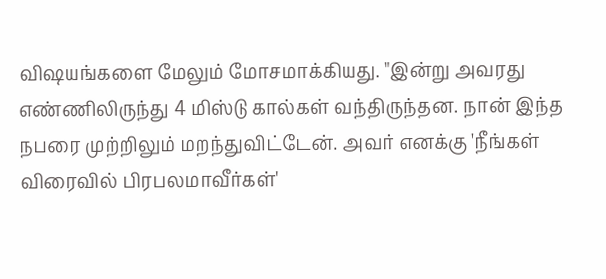விஷயங்களை மேலும் மோசமாக்கியது. "இன்று அவரது எண்ணிலிருந்து 4 மிஸ்டு கால்கள் வந்திருந்தன. நான் இந்த நபரை முற்றிலும் மறந்துவிட்டேன். அவர் எனக்கு 'நீங்கள் விரைவில் பிரபலமாவீர்கள்'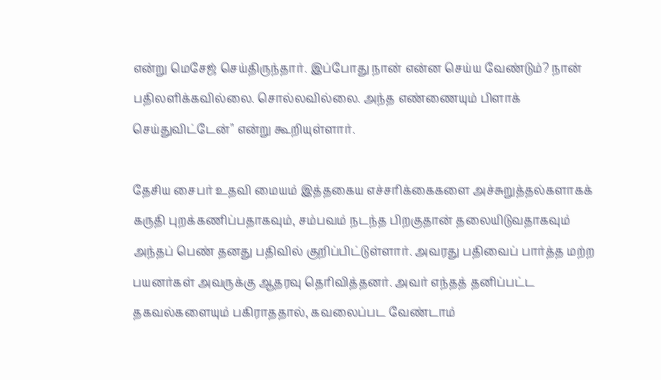என்று மெசேஜ் செய்திருந்தார். இப்போது நான் என்ன செய்ய வேண்டும்? நான் பதிலளிக்கவில்லை. சொல்லவில்லை. அந்த எண்ணையும் பிளாக் செய்துவிட்டேன்" என்று கூறியுள்ளார்.

தேசிய சைபர் உதவி மையம் இத்தகைய எச்சரிக்கைகளை அச்சுறுத்தல்களாகக் கருதி புறக்கணிப்பதாகவும், சம்பவம் நடந்த பிறகுதான் தலையிடுவதாகவும் அந்தப் பெண் தனது பதிவில் குறிப்பிட்டுள்ளார். அவரது பதிவைப் பார்த்த மற்ற பயனர்கள் அவருக்கு ஆதரவு தெரிவித்தனர். அவர் எந்தத் தனிப்பட்ட தகவல்களையும் பகிராததால், கவலைப்பட வேண்டாம்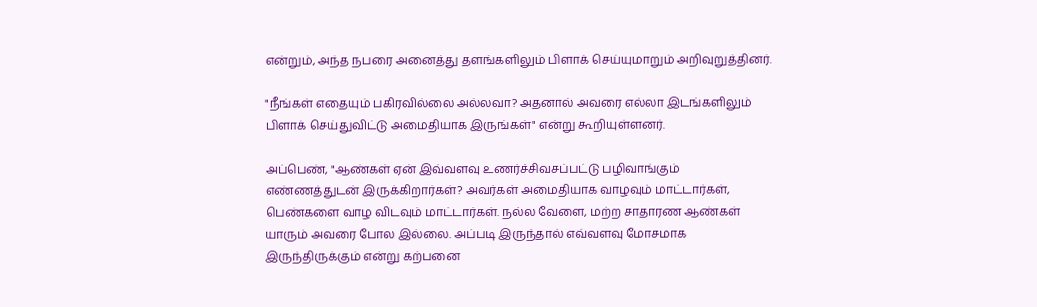என்றும், அந்த நபரை அனைத்து தளங்களிலும் பிளாக் செய்யுமாறும் அறிவுறுத்தினர்.

"நீங்கள் எதையும் பகிரவில்லை அல்லவா? அதனால் அவரை எல்லா இடங்களிலும் பிளாக் செய்துவிட்டு அமைதியாக இருங்கள்" என்று கூறியுள்ளனர்.

அப்பெண், "ஆண்கள் ஏன் இவ்வளவு உணர்ச்சிவசப்பட்டு பழிவாங்கும் எண்ணத்துடன் இருக்கிறார்கள்? அவர்கள் அமைதியாக வாழவும் மாட்டார்கள், பெண்களை வாழ விடவும் மாட்டார்கள். நல்ல வேளை, மற்ற சாதாரண ஆண்கள் யாரும் அவரை போல இல்லை. அப்படி இருந்தால் எவ்வளவு மோசமாக இருந்திருக்கும் என்று கற்பனை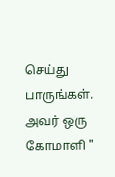செய்து பாருங்கள். அவர் ஒரு கோமாளி "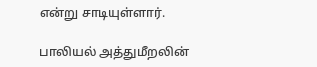என்று சாடியுள்ளார்.

பாலியல் அத்துமீறலின்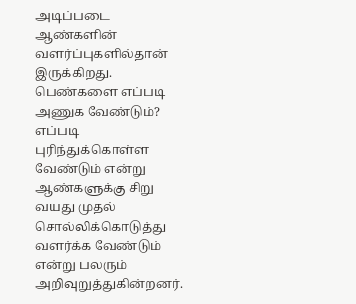அடிப்படை ஆண்களின் வளர்ப்புகளில்தான் இருக்கிறது. பெண்களை எப்படி அணுக வேண்டும்? எப்படி புரிந்துக்கொள்ள வேண்டும் என்று ஆண்களுக்கு சிறு வயது முதல் சொல்லிக்கொடுத்து வளர்க்க வேண்டும் என்று பலரும் அறிவுறுத்துகின்றனர்.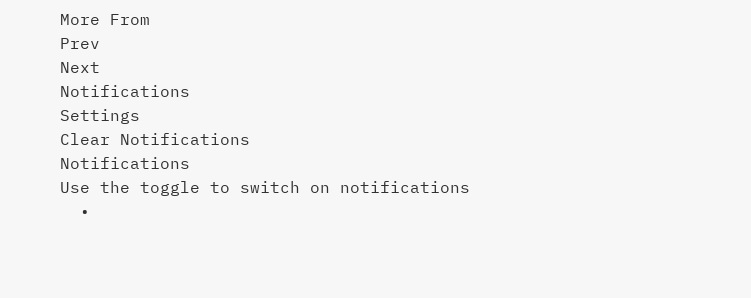More From
Prev
Next
Notifications
Settings
Clear Notifications
Notifications
Use the toggle to switch on notifications
  •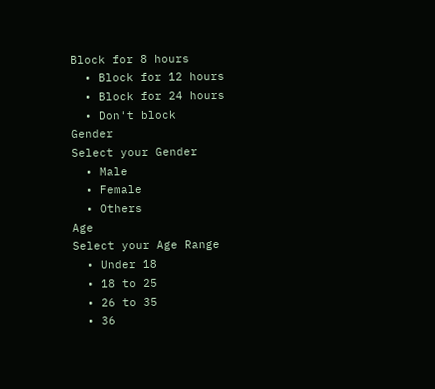Block for 8 hours
  • Block for 12 hours
  • Block for 24 hours
  • Don't block
Gender
Select your Gender
  • Male
  • Female
  • Others
Age
Select your Age Range
  • Under 18
  • 18 to 25
  • 26 to 35
  • 36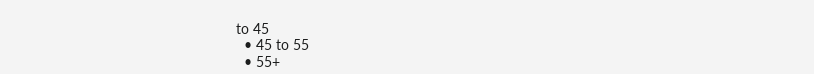to 45
  • 45 to 55
  • 55+